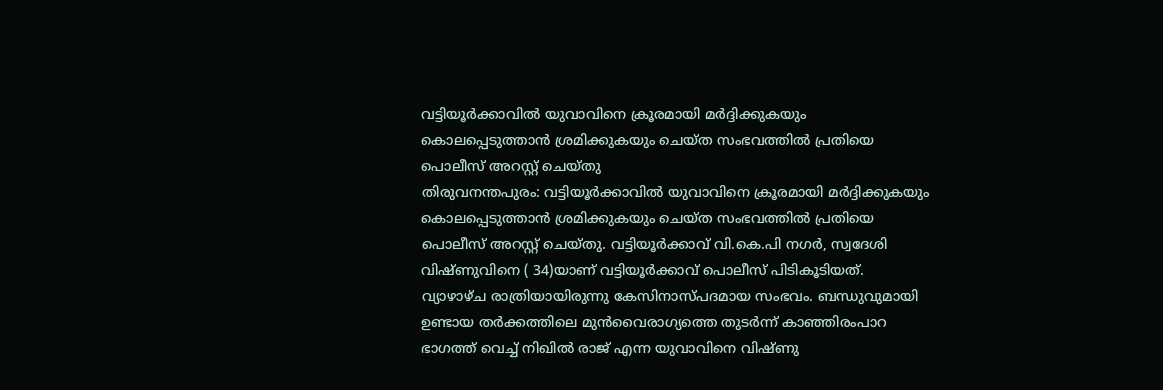വട്ടിയൂർക്കാവിൽ യുവാവിനെ ക്രൂരമായി മർദ്ദിക്കുകയും കൊലപ്പെടുത്താൻ ശ്രമിക്കുകയും ചെയ്ത സംഭവത്തിൽ പ്രതിയെ പൊലീസ് അറസ്റ്റ് ചെയ്തു
തിരുവനന്തപുരം: വട്ടിയൂർക്കാവിൽ യുവാവിനെ ക്രൂരമായി മർദ്ദിക്കുകയും കൊലപ്പെടുത്താൻ ശ്രമിക്കുകയും ചെയ്ത സംഭവത്തിൽ പ്രതിയെ പൊലീസ് അറസ്റ്റ് ചെയ്തു. വട്ടിയൂർക്കാവ് വി.കെ.പി നഗർ, സ്വദേശി വിഷ്ണുവിനെ ( 34)യാണ് വട്ടിയൂർക്കാവ് പൊലീസ് പിടികൂടിയത്. വ്യാഴാഴ്ച രാത്രിയായിരുന്നു കേസിനാസ്പദമായ സംഭവം. ബന്ധുവുമായി ഉണ്ടായ തർക്കത്തിലെ മുൻവൈരാഗ്യത്തെ തുടർന്ന് കാഞ്ഞിരംപാറ ഭാഗത്ത് വെച്ച് നിഖിൽ രാജ് എന്ന യുവാവിനെ വിഷ്ണു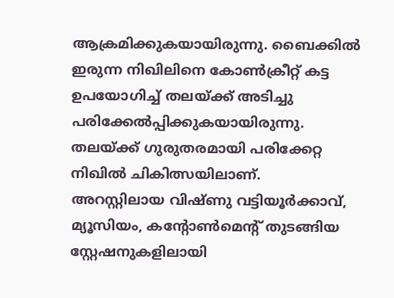ആക്രമിക്കുകയായിരുന്നു. ബൈക്കിൽ ഇരുന്ന നിഖിലിനെ കോൺക്രീറ്റ് കട്ട ഉപയോഗിച്ച് തലയ്ക്ക് അടിച്ചു പരിക്കേൽപ്പിക്കുകയായിരുന്നു. തലയ്ക്ക് ഗുരുതരമായി പരിക്കേറ്റ നിഖിൽ ചികിത്സയിലാണ്.
അറസ്റ്റിലായ വിഷ്ണു വട്ടിയൂർക്കാവ്, മ്യൂസിയം, കന്റോൺമെന്റ് തുടങ്ങിയ സ്റ്റേഷനുകളിലായി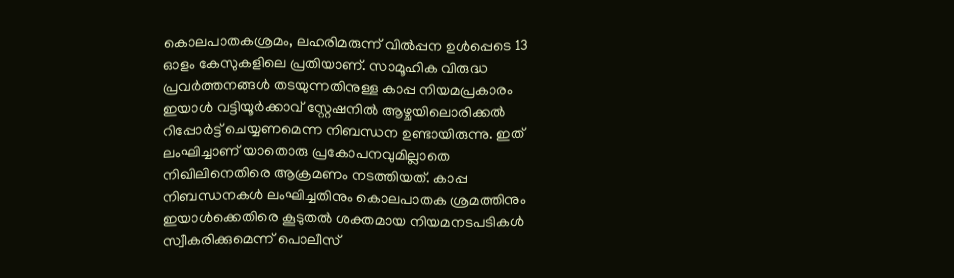കൊലപാതകശ്രമം, ലഹരിമരുന്ന് വിൽപ്പന ഉൾപ്പെടെ 13 ഓളം കേസുകളിലെ പ്രതിയാണ്. സാമൂഹിക വിരുദ്ധ പ്രവർത്തനങ്ങൾ തടയുന്നതിനുള്ള കാപ്പ നിയമപ്രകാരം ഇയാൾ വട്ടിയൂർക്കാവ് സ്റ്റേഷനിൽ ആഴ്ചയിലൊരിക്കൽ റിപ്പോർട്ട് ചെയ്യണമെന്ന നിബന്ധന ഉണ്ടായിരുന്നു. ഇത് ലംഘിച്ചാണ് യാതൊരു പ്രകോപനവുമില്ലാതെ നിഖിലിനെതിരെ ആക്രമണം നടത്തിയത്. കാപ്പ നിബന്ധനകൾ ലംഘിച്ചതിനും കൊലപാതക ശ്രമത്തിനും ഇയാൾക്കെതിരെ കൂടുതൽ ശക്തമായ നിയമനടപടികൾ സ്വീകരിക്കുമെന്ന് പൊലീസ്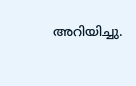അറിയിച്ചു.